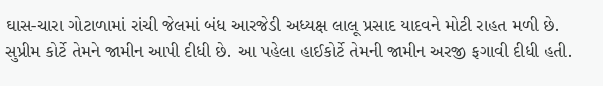ઘાસ-ચારા ગોટાળામાં રાંચી જેલમાં બંધ આરજેડી અધ્યક્ષ લાલૂ પ્રસાદ યાદવને મોટી રાહત મળી છે. સુપ્રીમ કોર્ટે તેમને જામીન આપી દીધી છે. આ પહેલા હાઈકોર્ટે તેમની જામીન અરજી ફગાવી દીધી હતી.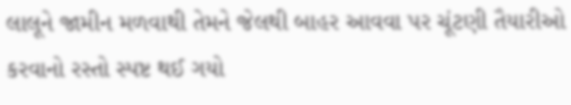લાલૂને જામીન મળવાથી તેમને જેલથી બાહર આવવા પર ચૂંટણી તૈયારીઓ કરવાનો રસ્તો સ્પષ્ટ થઈ ગયો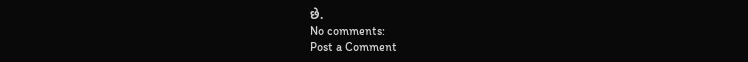છે.
No comments:
Post a Comment